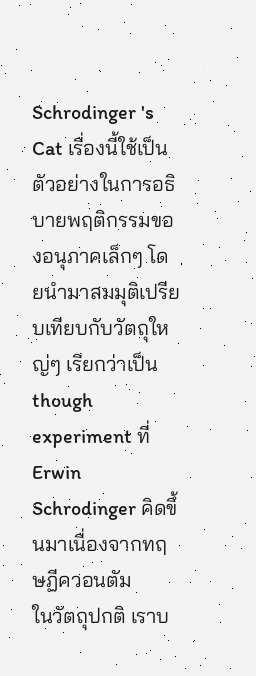Schrodinger 's Cat เรื่องนี้ใช้เป็นตัวอย่างในการอธิบายพฤติกรรมของอนุภาคเล็กๆ โดยนำมาสมมุติเปรียบเทียบกับวัตถุใหญ่ๆ เรียกว่าเป็น though experiment ที่ Erwin Schrodinger คิดขึ้นมาเนื่องจากทฤษฏีควอนตัม
ในวัตถุปกติ เราบ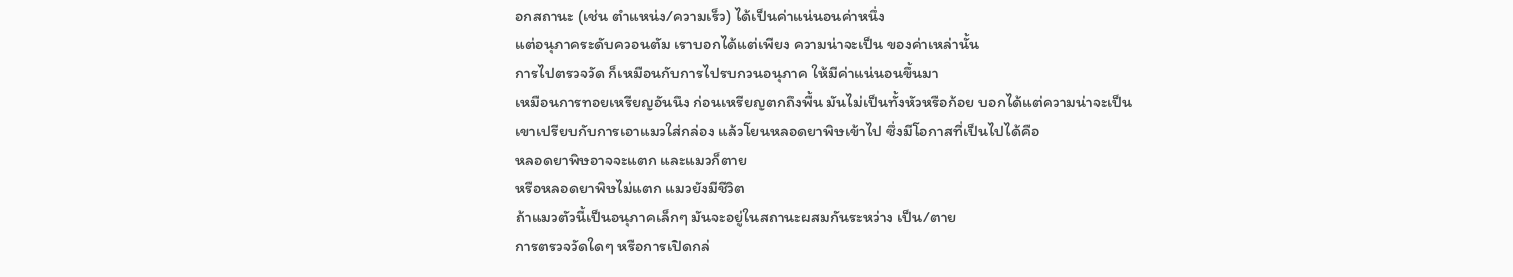อกสถานะ (เช่น ตำแหน่ง/ความเร็ว) ได้เป็นค่าแน่นอนค่าหนึ่ง
แต่อนุภาคระดับควอนตัม เราบอกได้แต่เพียง ความน่าจะเป็น ของค่าเหล่านั้น
การไปตรวจวัด ก็เหมือนกับการไปรบกวนอนุภาค ให้มีค่าแน่นอนขึ้นมา
เหมือนการทอยเหรียญอันนึง ก่อนเหรียญตกถึงพื้น มันไม่เป็นทั้งหัวหรือก้อย บอกได้แต่ความน่าจะเป็น
เขาเปรียบกับการเอาแมวใส่กล่อง แล้วโยนหลอดยาพิษเข้าไป ซึ่งมีโอกาสที่เป็นไปได้คือ
หลอดยาพิษอาจจะแตก และแมวก็ตาย
หรือหลอดยาพิษไม่แตก แมวยังมีชีวิต
ถ้าแมวตัวนี้เป็นอนุภาคเล็กๆ มันจะอยู่ในสถานะผสมกันระหว่าง เป็น/ตาย
การตรวจวัดใดๆ หรือการเปิดกล่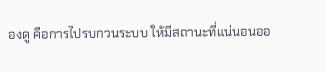องดู คือการไปรบกวนระบบ ให้มีสถานะที่แน่นอนออ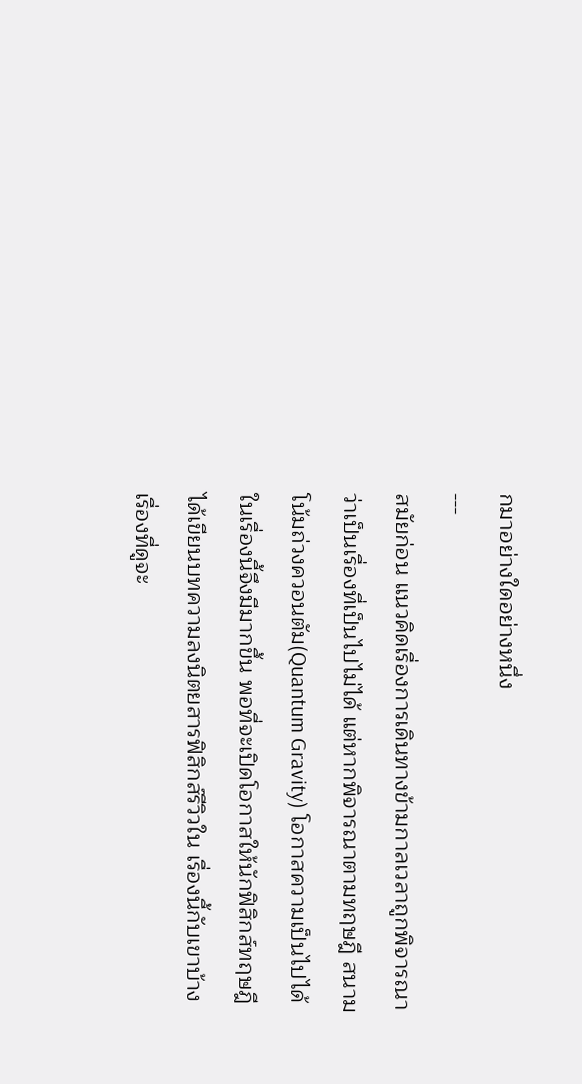กมาอย่างใดอย่างหนึ่ง
---
สมัยก่อน แนวคิดเรื่องการเดินทางข้ามกาลเวลาถูกพิจารณาว่าเป็นเรื่องที่เป็นไปไม่ได้ แต่หากพิจารณาตามทฤษฎี สนามโน้มถ่วงควอนตัม(Quantum Gravity) โอกาสความเป็นไปได้ในเรื่องนี้จึงมีมากขึ้น พอที่จะเปิดโอกาสให้นักฟิสิกส์ทฤษฎีได้เขียนบทความลงนิตยสารฟิสิกส์รีวิวใน เรื่องนี้กับเขาบ้าง เรื่องที่ดูจะ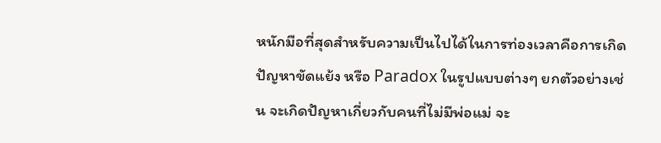หนักมือที่สุดสำหรับความเป็นไปได้ในการท่องเวลาคือการเกิด ปัญหาขัดแย้ง หรือ Paradox ในรูปแบบต่างๆ ยกตัวอย่างเช่น จะเกิดปัญหาเกี่ยวกับคนที่ไม่มีพ่อแม่ จะ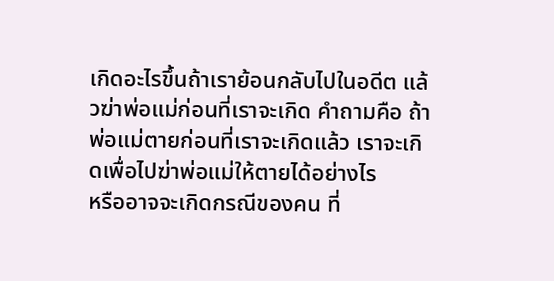เกิดอะไรขึ้นถ้าเราย้อนกลับไปในอดีต แล้วฆ่าพ่อแม่ก่อนที่เราจะเกิด คำถามคือ ถ้าพ่อแม่ตายก่อนที่เราจะเกิดแล้ว เราจะเกิดเพื่อไปฆ่าพ่อแม่ให้ตายได้อย่างไร
หรืออาจจะเกิดกรณีของคน ที่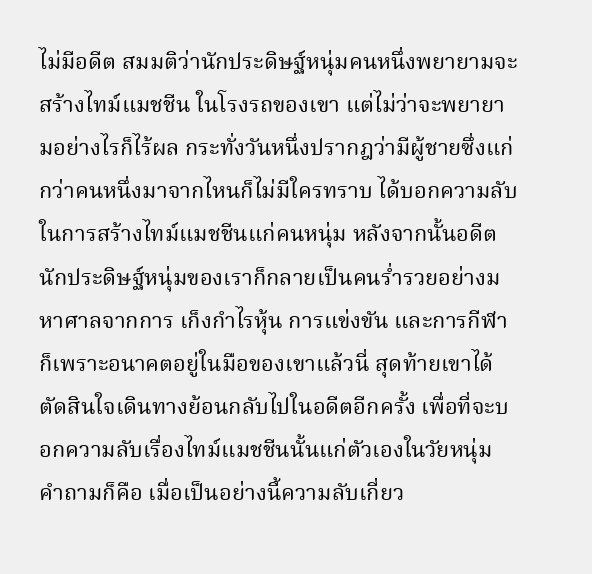ไม่มีอดีต สมมติว่านักประดิษฐ์หนุ่มคนหนึ่งพยายามจะสร้างไทม์แมชชีน ในโรงรถของเขา แต่ไม่ว่าจะพยายามอย่างไรก็ไร้ผล กระทั่งวันหนึ่งปรากฎว่ามีผู้ชายซึ่งแก่กว่าคนหนึ่งมาจากไหนก็ไม่มีใครทราบ ได้บอกความลับในการสร้างไทม์แมชชีนแก่คนหนุ่ม หลังจากนั้นอดีตนักประดิษฐ์หนุ่มของเราก็กลายเป็นคนร่ำรวยอย่างมหาศาลจากการ เก็งกำไรหุ้น การแข่งขัน และการกีฬา ก็เพราะอนาคตอยู่ในมือของเขาแล้วนี่ สุดท้ายเขาได้ตัดสินใจเดินทางย้อนกลับไปในอดีตอีกครั้ง เพื่อที่จะบอกความลับเรื่องไทม์แมชชีนนั้นแก่ตัวเองในวัยหนุ่ม คำถามก็คือ เมื่อเป็นอย่างนี้ความลับเกี่ยว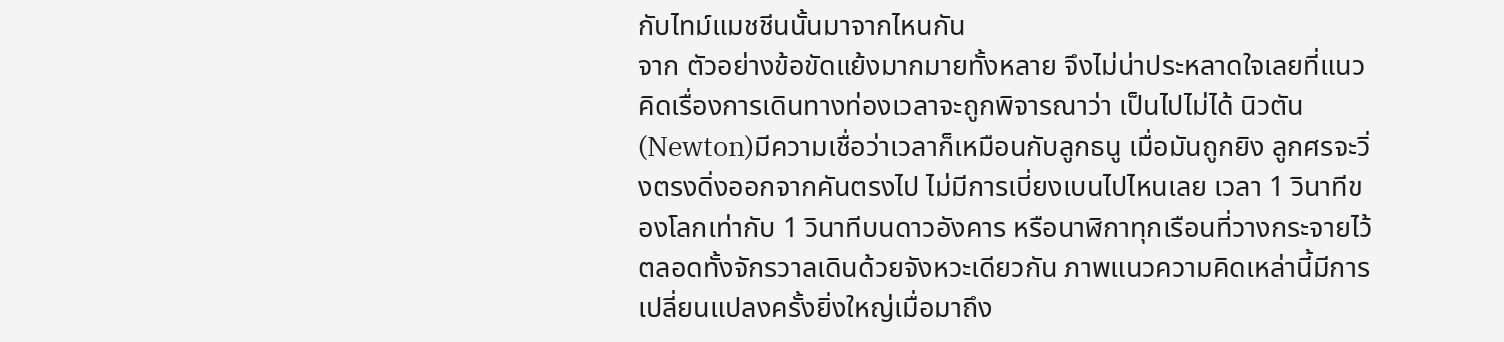กับไทม์แมชชีนนั้นมาจากไหนกัน
จาก ตัวอย่างข้อขัดแย้งมากมายทั้งหลาย จึงไม่น่าประหลาดใจเลยที่แนวคิดเรื่องการเดินทางท่องเวลาจะถูกพิจารณาว่า เป็นไปไม่ได้ นิวตัน(Newton)มีความเชื่อว่าเวลาก็เหมือนกับลูกธนู เมื่อมันถูกยิง ลูกศรจะวิ่งตรงดิ่งออกจากคันตรงไป ไม่มีการเบี่ยงเบนไปไหนเลย เวลา 1 วินาทีของโลกเท่ากับ 1 วินาทีบนดาวอังคาร หรือนาฬิกาทุกเรือนที่วางกระจายไว้ตลอดทั้งจักรวาลเดินด้วยจังหวะเดียวกัน ภาพแนวความคิดเหล่านี้มีการเปลี่ยนแปลงครั้งยิ่งใหญ่เมื่อมาถึง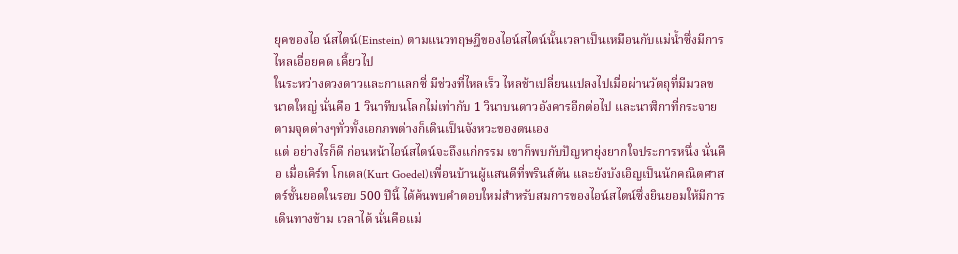ยุคของไอ น์สไตน์(Einstein) ตามแนวทฤษฎีของไอน์สไตน์นั้นเวลาเป็นเหมือนกับแม่น้ำซึ่งมีการไหลเอื่อยคด เคี้ยวไป
ในระหว่างดวงดาวและกาแลกซี่ มีช่วงที่ไหลเร็ว ไหลช้าเปลี่ยนแปลงไปเมื่อผ่านวัตถุที่มีมวลขนาดใหญ่ นั่นคือ 1 วินาทีบนโลกไม่เท่ากับ 1 วินาบนดาวอังคารอีกต่อไป และนาฬิกาที่กระจายตามจุดต่างๆทั่วทั้งเอกภพต่างก็เดินเป็นจังหวะของตนเอง
แต่ อย่างไรก็ดี ก่อนหน้าไอน์สไตน์จะถึงแก่กรรม เขาก็พบกับปัญหายุ่งยากใจประการหนึ่ง นั่นคือ เมื่อเคิร์ท โกเดล(Kurt Goedel)เพื่อนบ้านผู้แสนดีที่พรินส์ตัน และยังบังเอิญเป็นนักคณิตศาสตร์ชั้นยอดในรอบ 500 ปีนี้ ได้ค้นพบคำตอบใหม่สำหรับสมการของไอน์สไตน์ซึ่งยินยอมให้มีการเดินทางข้าม เวลาได้ นั่นคือแม่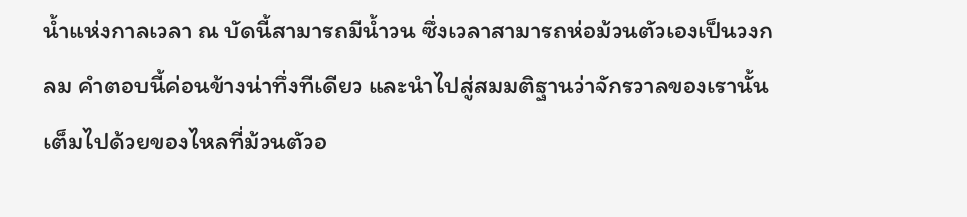น้ำแห่งกาลเวลา ณ บัดนี้สามารถมีน้ำวน ซึ่งเวลาสามารถห่อม้วนตัวเองเป็นวงกลม คำตอบนี้ค่อนข้างน่าทึ่งทีเดียว และนำไปสู่สมมติฐานว่าจักรวาลของเรานั้นเต็มไปด้วยของไหลที่ม้วนตัวอ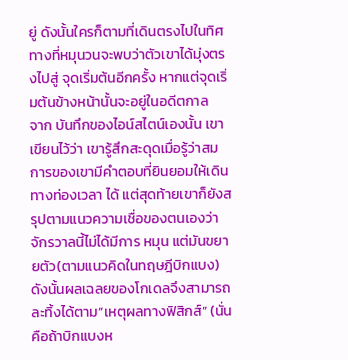ยู่ ดังนั้นใครก็ตามที่เดินตรงไปในทิศทางที่หมุนวนจะพบว่าตัวเขาได้มุ่งตรงไปสู่ จุดเริ่มต้นอีกครั้ง หากแต่จุดเริ่มต้นข้างหน้านั้นจะอยู่ในอดีตกาล
จาก บันทึกของไอน์สไตน์เองนั้น เขาเขียนไว้ว่า เขารู้สึกสะดุดเมื่อรู้ว่าสมการของเขามีคำตอบที่ยินยอมให้เดินทางท่องเวลา ได้ แต่สุดท้ายเขาก็ยังสรุปตามแนวความเชื่อของตนเองว่าจักรวาลนี้ไม่ได้มีการ หมุน แต่มันขยายตัว(ตามแนวคิดในทฤษฎีบิกแบง) ดังนั้นผลเฉลยของโกเดลจึงสามารถละทิ้งได้ตาม”เหตุผลทางฟิสิกส์” (นั่นคือถ้าบิกแบงห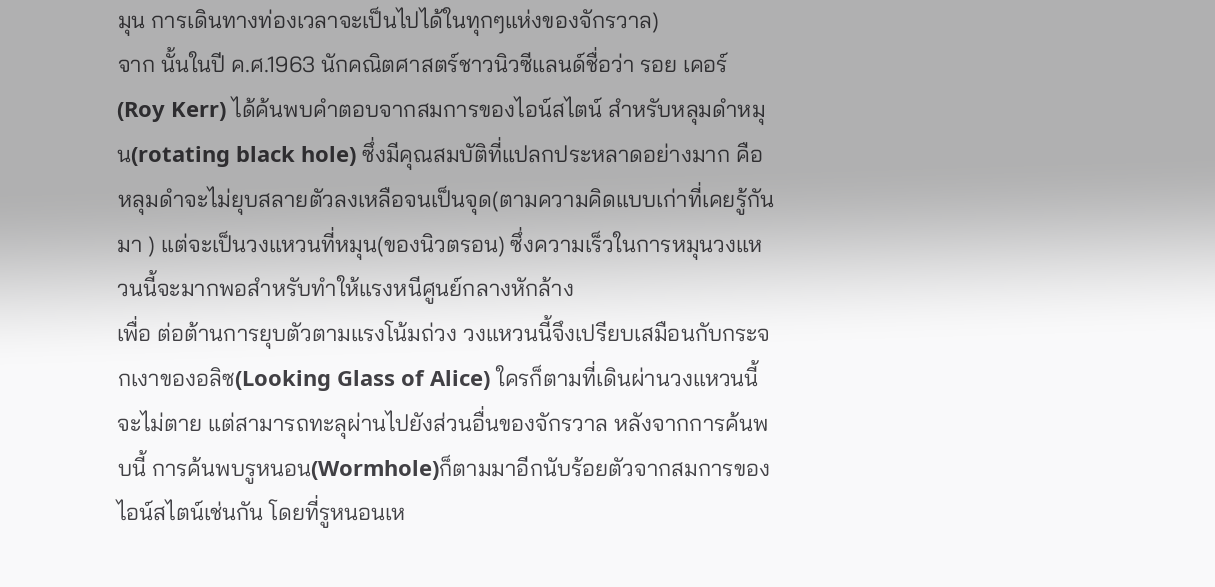มุน การเดินทางท่องเวลาจะเป็นไปได้ในทุกๆแห่งของจักรวาล)
จาก นั้นในปี ค.ศ.1963 นักคณิตศาสตร์ชาวนิวซีแลนด์ชื่อว่า รอย เคอร์(Roy Kerr) ได้ค้นพบคำตอบจากสมการของไอน์สไตน์ สำหรับหลุมดำหมุน(rotating black hole) ซึ่งมีคุณสมบัติที่แปลกประหลาดอย่างมาก คือหลุมดำจะไม่ยุบสลายตัวลงเหลือจนเป็นจุด(ตามความคิดแบบเก่าที่เคยรู้กันมา ) แต่จะเป็นวงแหวนที่หมุน(ของนิวตรอน) ซึ่งความเร็วในการหมุนวงแหวนนี้จะมากพอสำหรับทำให้แรงหนีศูนย์กลางหักล้าง
เพื่อ ต่อต้านการยุบตัวตามแรงโน้มถ่วง วงแหวนนี้จึงเปรียบเสมือนกับกระจกเงาของอลิซ(Looking Glass of Alice) ใครก็ตามที่เดินผ่านวงแหวนนี้จะไม่ตาย แต่สามารถทะลุผ่านไปยังส่วนอื่นของจักรวาล หลังจากการค้นพบนี้ การค้นพบรูหนอน(Wormhole)ก็ตามมาอีกนับร้อยตัวจากสมการของไอน์สไตน์เช่นกัน โดยที่รูหนอนเห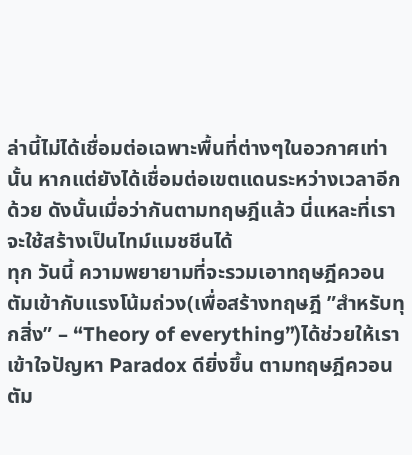ล่านี้ไม่ได้เชื่อมต่อเฉพาะพื้นที่ต่างๆในอวกาศเท่านั้น หากแต่ยังได้เชื่อมต่อเขตแดนระหว่างเวลาอีกด้วย ดังนั้นเมื่อว่ากันตามทฤษฎีแล้ว นี่แหละที่เราจะใช้สร้างเป็นไทม์แมชชีนได้
ทุก วันนี้ ความพยายามที่จะรวมเอาทฤษฎีควอนตัมเข้ากับแรงโน้มถ่วง(เพื่อสร้างทฤษฎี ”สำหรับทุกสิ่ง” – “Theory of everything”)ได้ช่วยให้เราเข้าใจปัญหา Paradox ดียิ่งขึ้น ตามทฤษฎีควอนตัม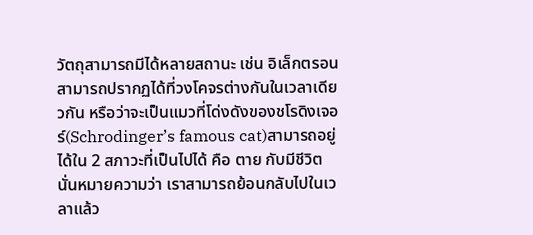วัตถุสามารถมีได้หลายสถานะ เช่น อิเล็กตรอนสามารถปรากฏได้ที่วงโคจรต่างกันในเวลาเดียวกัน หรือว่าจะเป็นแมวที่โด่งดังของชโรดิงเจอร์(Schrodinger’s famous cat)สามารถอยู่ได้ใน 2 สภาวะที่เป็นไปได้ คือ ตาย กับมีชีวิต นั่นหมายความว่า เราสามารถย้อนกลับไปในเวลาแล้ว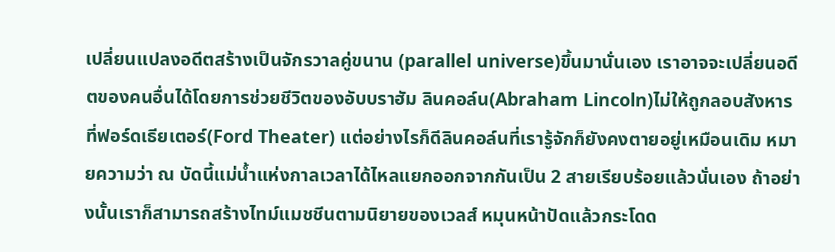เปลี่ยนแปลงอดีตสร้างเป็นจักรวาลคู่ขนาน (parallel universe)ขึ้นมานั่นเอง เราอาจจะเปลี่ยนอดีตของคนอื่นได้โดยการช่วยชีวิตของอับบราฮัม ลินคอล์น(Abraham Lincoln)ไม่ให้ถูกลอบสังหารที่ฟอร์ดเธียเตอร์(Ford Theater) แต่อย่างไรก็ดีลินคอล์นที่เรารู้จักก็ยังคงตายอยู่เหมือนเดิม หมายความว่า ณ บัดนี้แม่น้ำแห่งกาลเวลาได้ไหลแยกออกจากกันเป็น 2 สายเรียบร้อยแล้วนั่นเอง ถ้าอย่างนั้นเราก็สามารถสร้างไทม์แมชชีนตามนิยายของเวลส์ หมุนหน้าปัดแล้วกระโดด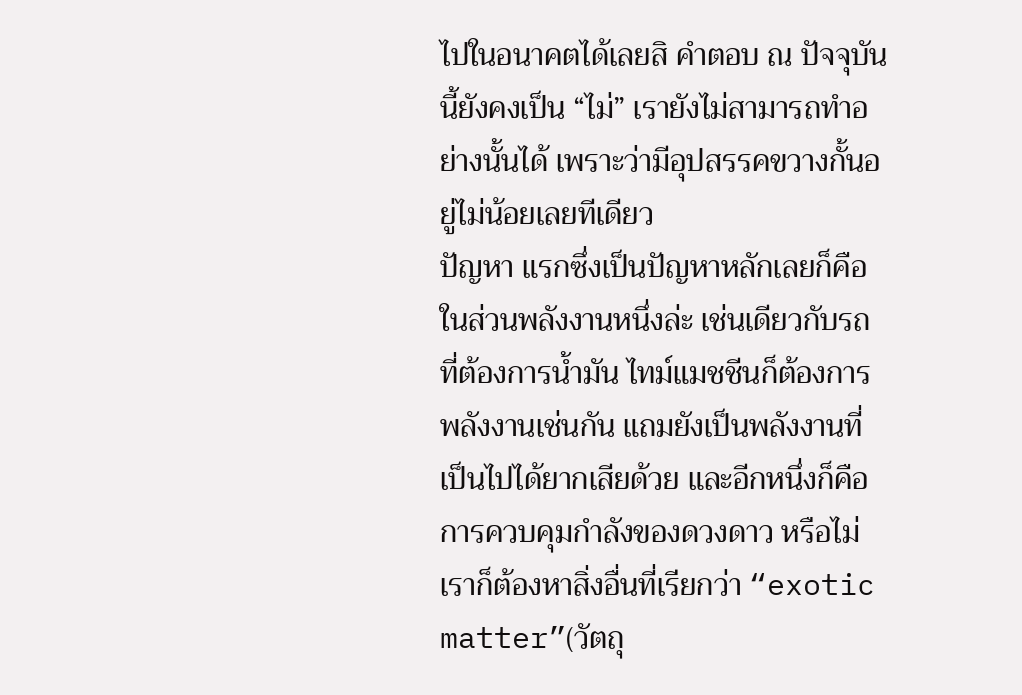ไปในอนาคตได้เลยสิ คำตอบ ณ ปัจจุบันนี้ยังคงเป็น “ไม่” เรายังไม่สามารถทำอย่างนั้นได้ เพราะว่ามีอุปสรรคขวางกั้นอยู่ไม่น้อยเลยทีเดียว
ปัญหา แรกซึ่งเป็นปัญหาหลักเลยก็คือ ในส่วนพลังงานหนึ่งล่ะ เช่นเดียวกับรถที่ต้องการน้ำมัน ไทม์แมชชีนก็ต้องการพลังงานเช่นกัน แถมยังเป็นพลังงานที่เป็นไปได้ยากเสียด้วย และอีกหนึ่งก็คือการควบคุมกำลังของดวงดาว หรือไม่เราก็ต้องหาสิ่งอื่นที่เรียกว่า “exotic matter”(วัตถุ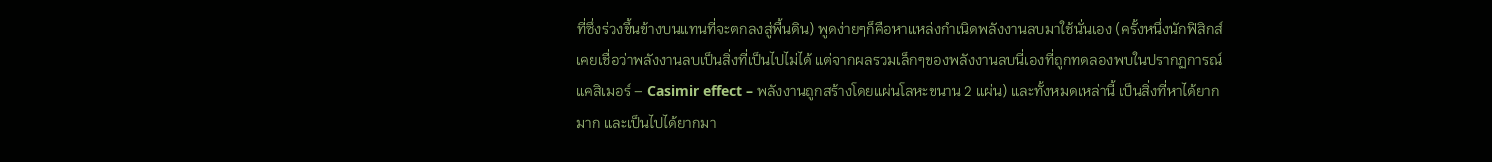ที่ซึ่งร่วงขึ้นข้างบนแทนที่จะตกลงสู่พื้นดิน) พูดง่ายๆก็คือหาแหล่งกำเนิดพลังงานลบมาใช้นั่นเอง (ครั้งหนึ่งนักฟิสิกส์เคยเชื่อว่าพลังงานลบเป็นสิ่งที่เป็นไปไม่ได้ แต่จากผลรวมเล็กๆของพลังงานลบนี่เองที่ถูกทดลองพบในปรากฏการณ์แคสิเมอร์ – Casimir effect – พลังงานถูกสร้างโดยแผ่นโลหะขนาน 2 แผ่น) และทั้งหมดเหล่านี้ เป็นสิ่งที่หาได้ยากมาก และเป็นไปได้ยากมา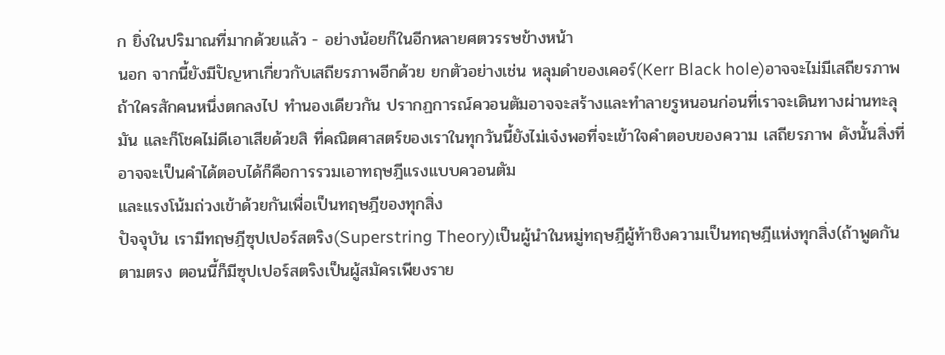ก ยิ่งในปริมาณที่มากด้วยแล้ว - อย่างน้อยก็ในอีกหลายศตวรรษข้างหน้า
นอก จากนี้ยังมีปัญหาเกี่ยวกับเสถียรภาพอีกด้วย ยกตัวอย่างเช่น หลุมดำของเคอร์(Kerr Black hole)อาจจะไม่มีเสถียรภาพถ้าใครสักคนหนึ่งตกลงไป ทำนองเดียวกัน ปรากฏการณ์ควอนตัมอาจจะสร้างและทำลายรูหนอนก่อนที่เราจะเดินทางผ่านทะลุมัน และก็โชคไม่ดีเอาเสียด้วยสิ ที่คณิตศาสตร์ของเราในทุกวันนี้ยังไม่เจ๋งพอที่จะเข้าใจคำตอบของความ เสถียรภาพ ดังนั้นสิ่งที่อาจจะเป็นคำได้ตอบได้ก็คือการรวมเอาทฤษฎีแรงแบบควอนตัม
และแรงโน้มถ่วงเข้าด้วยกันเพื่อเป็นทฤษฎีของทุกสิ่ง
ปัจจุบัน เรามีทฤษฎีซุปเปอร์สตริง(Superstring Theory)เป็นผู้นำในหมู่ทฤษฎีผู้ท้าชิงความเป็นทฤษฎีแห่งทุกสิ่ง(ถ้าพูดกัน ตามตรง ตอนนี้ก็มีซุปเปอร์สตริงเป็นผู้สมัครเพียงราย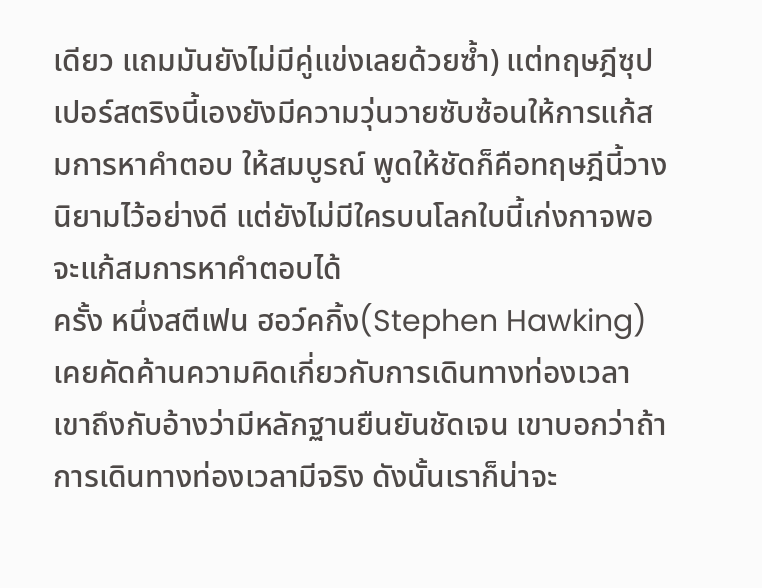เดียว แถมมันยังไม่มีคู่แข่งเลยด้วยซ้ำ) แต่ทฤษฎีซุปเปอร์สตริงนี้เองยังมีความวุ่นวายซับซ้อนให้การแก้สมการหาคำตอบ ให้สมบูรณ์ พูดให้ชัดก็คือทฤษฎีนี้วางนิยามไว้อย่างดี แต่ยังไม่มีใครบนโลกใบนี้เก่งกาจพอจะแก้สมการหาคำตอบได้
ครั้ง หนึ่งสตีเฟน ฮอว์คกิ้ง(Stephen Hawking)เคยคัดค้านความคิดเกี่ยวกับการเดินทางท่องเวลา เขาถึงกับอ้างว่ามีหลักฐานยืนยันชัดเจน เขาบอกว่าถ้าการเดินทางท่องเวลามีจริง ดังนั้นเราก็น่าจะ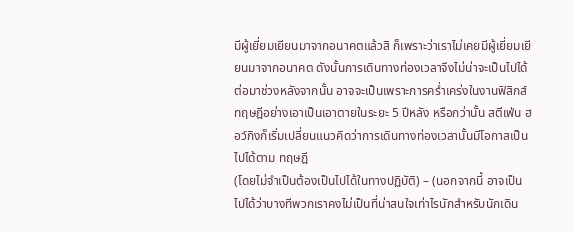มีผู้เยี่ยมเยียนมาจากอนาคตแล้วสิ ก็เพราะว่าเราไม่เคยมีผู้เยี่ยมเยียนมาจากอนาคต ดังนั้นการเดินทางท่องเวลาจึงไม่น่าจะเป็นไปได้ ต่อมาช่วงหลังจากนั้น อาจจะเป็นเพราะการคร่ำเคร่งในงานฟิสิกส์ทฤษฎีอย่างเอาเป็นเอาตายในระยะ 5 ปีหลัง หรือกว่านั้น สตีเฟ่น ฮอว์กิงก็เริ่มเปลี่ยนแนวคิดว่าการเดินทางท่องเวลานั้นมีโอกาสเป็นไปได้ตาม ทฤษฎี
(โดยไม่จำเป็นต้องเป็นไปได้ในทางปฏิบัติ) – (นอกจากนี้ อาจเป็นไปได้ว่าบางทีพวกเราคงไม่เป็นที่น่าสนใจเท่าไรนักสำหรับนักเดิน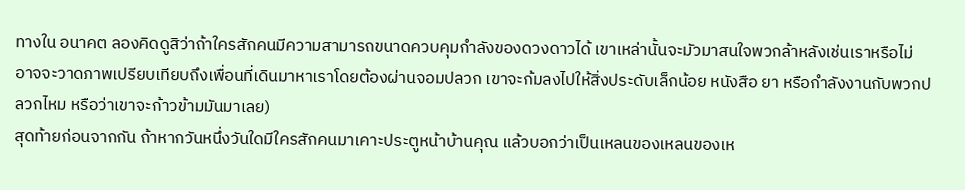ทางใน อนาคต ลองคิดดูสิว่าถ้าใครสักคนมีความสามารถขนาดควบคุมกำลังของดวงดาวได้ เขาเหล่านั้นจะมัวมาสนใจพวกล้าหลังเช่นเราหรือไม่ อาจจะวาดภาพเปรียบเทียบถึงเพื่อนที่เดินมาหาเราโดยต้องผ่านจอมปลวก เขาจะก้มลงไปให้สิ่งประดับเล็กน้อย หนังสือ ยา หรือกำลังงานกับพวกปลวกไหม หรือว่าเขาจะก้าวข้ามมันมาเลย)
สุดท้ายก่อนจากกัน ถ้าหากวันหนึ่งวันใดมีใครสักคนมาเคาะประตูหน้าบ้านคุณ แล้วบอกว่าเป็นเหลนของเหลนของเห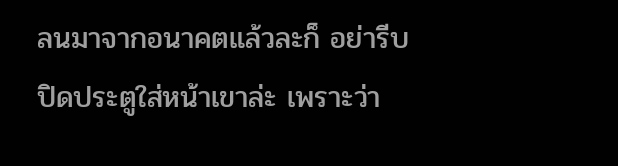ลนมาจากอนาคตแล้วละก็ อย่ารีบปิดประตูใส่หน้าเขาล่ะ เพราะว่า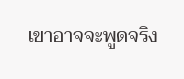เขาอาจจะพูดจริง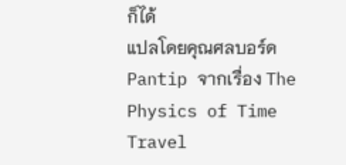ก็ได้
แปลโดยคุณศลบอร์ด Pantip จากเรื่อง The Physics of Time Travel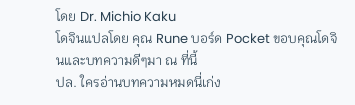โดย Dr. Michio Kaku
โดจินแปลโดย คุณ Rune บอร์ด Pocket ขอบคุณโดจินและบทความดีๆมา ณ ที่นี้
ปล. ใครอ่านบทความหมดนี่เก่ง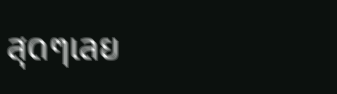สุดๆเลย